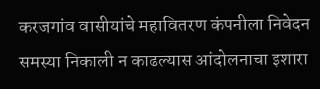करजगांव वासीयांचे महावितरण कंपनीला निवेदन
समस्या निकाली न काढल्यास आंदोलनाचा इशारा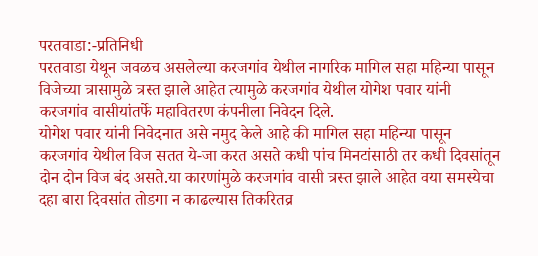परतवाडा:-प्रतिनिधी
परतवाडा येथून जवळच असलेल्या करजगांव येथील नागरिक मागिल सहा महिन्या पासून विजेच्या त्रासामुळे त्रस्त झाले आहेत त्यामुळे करजगांव येथील योगेश पवार यांनी करजगांव वासीयांतर्फे महावितरण कंपनीला निवेदन दिले.
योगेश पवार यांनी निवेदनात असे नमुद केले आहे की मागिल सहा महिन्या पासून करजगांव येथील विज सतत ये-जा करत असते कधी पांच मिनटांसाठी तर कधी दिवसांतून दोन दोन विज बंद असते.या कारणांमुळे करजगांव वासी त्रस्त झाले आहेत वया समस्येचा दहा बारा दिवसांत तोडगा न काढल्यास तिकरितव्र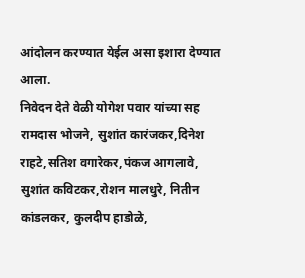आंदोलन करण्यात येईल असा इशारा देण्यात आला.
निवेदन देते वेळी योगेश पवार यांच्या सह रामदास भोजने, सुशांत कारंजकर,दिनेश राहटे,सतिश वगारेकर,पंकज आगलावे, सुशांत कविटकर,रोशन मालधुरे, नितीन कांडलकर, कुलदीप हाडोळे,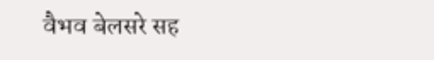वैभव बेलसरे सह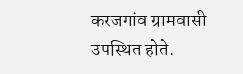करजगांव ग्रामवासी उपस्थित होते.